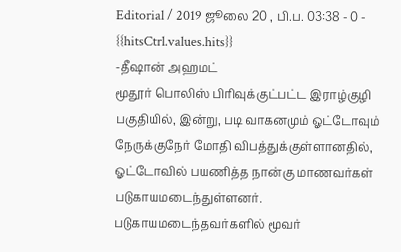Editorial / 2019 ஜூலை 20 , பி.ப. 03:38 - 0 - {{hitsCtrl.values.hits}}
-தீஷான் அஹமட்
மூதூர் பொலிஸ் பிரிவுக்குட்பட்ட இராழ்குழி பகுதியில், இன்று, படி வாகனமும் ஓட்டோவும் நேருக்குநேர் மோதி விபத்துக்குள்ளானதில், ஓட்டோவில் பயணித்த நான்கு மாணவர்கள் படுகாயமடைந்துள்ளனர்.
படுகாயமடைந்தவர்களில் மூவர்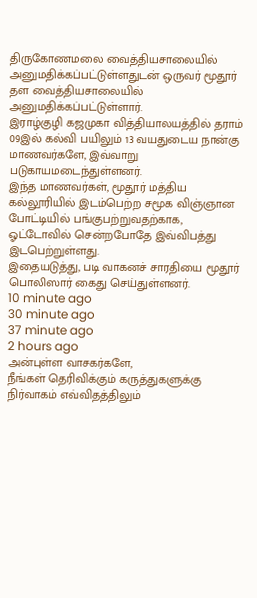திருகோணமலை வைத்தியசாலையில் அனுமதிக்கப்பட்டுள்ளதுடன் ஒருவர் மூதூர் தள வைத்தியசாலையில் அனுமதிக்கப்பட்டுள்ளார்.
இராழ்குழி கஜமுகா வித்தியாலயத்தில் தராம் 09இல் கல்வி பயிலும் 13 வயதுடைய நான்கு மாணவர்களே, இவ்வாறு படுகாயமடைந்துள்ளனர்.
இந்த மாணவர்கள், மூதூர் மத்திய கல்லூரியில் இடம்பெற்ற சமூக விஞ்ஞான போட்டியில் பங்குபற்றுவதற்காக, ஓட்டோவில் சென்றபோதே இவ்விபத்து இடபெற்றுள்ளது.
இதையடுத்து, படி வாகனச் சாரதியை மூதூர் பொலிஸார் கைது செய்துள்ளனர்.
10 minute ago
30 minute ago
37 minute ago
2 hours ago
அன்புள்ள வாசகர்களே,
நீங்கள் தெரிவிக்கும் கருத்துகளுக்கு நிர்வாகம் எவ்விதத்திலும்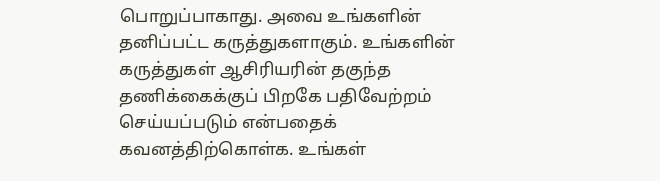பொறுப்பாகாது. அவை உங்களின் தனிப்பட்ட கருத்துகளாகும். உங்களின் கருத்துகள் ஆசிரியரின் தகுந்த தணிக்கைக்குப் பிறகே பதிவேற்றம் செய்யப்படும் என்பதைக் கவனத்திற்கொள்க. உங்கள்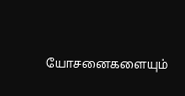யோசனைகளையும்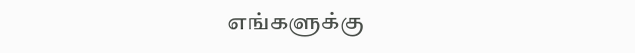எங்களுக்கு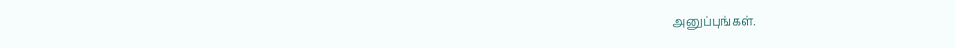அனுப்புங்கள்.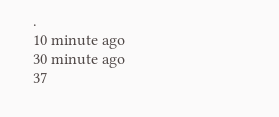.
10 minute ago
30 minute ago
37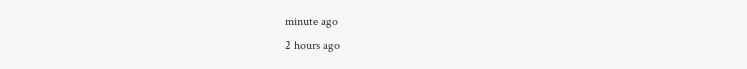minute ago
2 hours ago